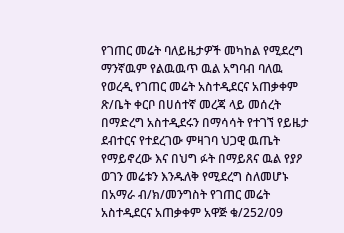የገጠር መሬት ባለይዜታዎች መካከል የሚደረግ ማንኛዉም የልዉዉጥ ዉል አግባብ ባለዉ የወረዲ የገጠር መሬት አስተዲደርና አጠቃቀም ጽ/ቤት ቀርቦ በሀሰተኛ መረጃ ላይ መሰረት በማድረግ አስተዲደሩን በማሳሳት የተገኘ የይዜታ ደብተርና የተደረገው ምዛገባ ህጋዊ ዉጤት የማይኖረው እና በህግ ፉት በማይጸና ዉል የያዖ ወገን መሬቱን እንዱለቅ የሚደረግ ስለመሆኑ በአማራ ብ/ክ/መንግስት የገጠር መሬት አስተዲደርና አጠቃቀም አዋጅ ቁ/252/09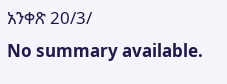አንቀጽ 20/3/
No summary available.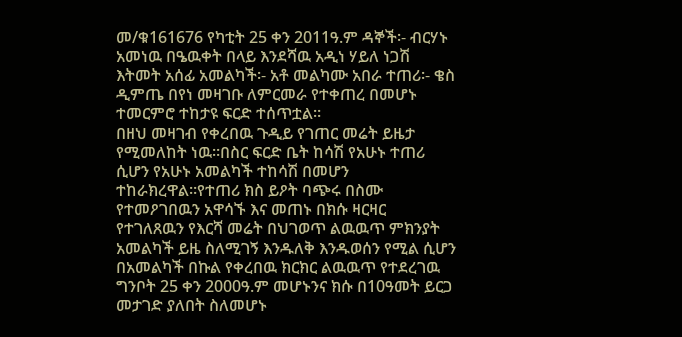መ/ቁ161676 የካቲት 25 ቀን 2011ዓ.ም ዳኞች፡- ብርሃኑ አመነዉ በዔዉቀት በላይ እንደሻዉ አዲነ ሃይለ ነጋሽ እትመት አሰፊ አመልካች፡- አቶ መልካሙ አበራ ተጠሪ፡- ቄስ ዲምጤ በየነ መዛገቡ ለምርመራ የተቀጠረ በመሆኑ ተመርምሮ ተከታዩ ፍርድ ተሰጥቷል።
በዘህ መዛገብ የቀረበዉ ጉዲይ የገጠር መሬት ይዜታ የሚመለከት ነዉ።በስር ፍርድ ቤት ከሳሽ የአሁኑ ተጠሪ ሲሆን የአሁኑ አመልካች ተከሳሽ በመሆን ተከራክረዋል።የተጠሪ ክስ ይዖት ባጭሩ በስሙ የተመዖገበዉን አዋሳኙ እና መጠኑ በክሱ ዛርዛር የተገለጸዉን የእርሻ መሬት በህገወጥ ልዉዉጥ ምክንያት አመልካች ይዜ ስለሚገኝ እንዱለቅ እንዱወሰን የሚል ሲሆን በአመልካች በኩል የቀረበዉ ክርክር ልዉዉጥ የተደረገዉ ግንቦት 25 ቀን 2000ዓ.ም መሆኑንና ክሱ በ10ዓመት ይርጋ መታገድ ያለበት ስለመሆኑ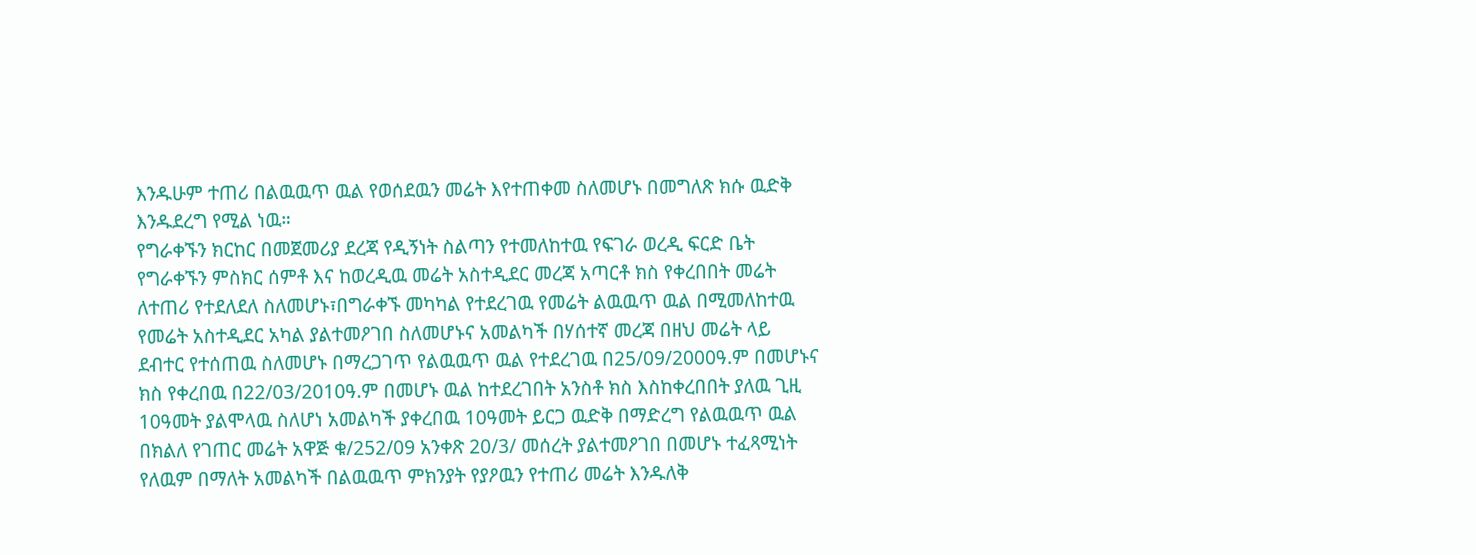እንዱሁም ተጠሪ በልዉዉጥ ዉል የወሰደዉን መሬት እየተጠቀመ ስለመሆኑ በመግለጽ ክሱ ዉድቅ እንዱደረግ የሚል ነዉ።
የግራቀኙን ክርከር በመጀመሪያ ደረጃ የዲኝነት ስልጣን የተመለከተዉ የፍገራ ወረዲ ፍርድ ቤት የግራቀኙን ምስክር ሰምቶ እና ከወረዲዉ መሬት አስተዲደር መረጃ አጣርቶ ክስ የቀረበበት መሬት ለተጠሪ የተደለደለ ስለመሆኑ፣በግራቀኙ መካካል የተደረገዉ የመሬት ልዉዉጥ ዉል በሚመለከተዉ የመሬት አስተዲደር አካል ያልተመዖገበ ስለመሆኑና አመልካች በሃሰተኛ መረጃ በዘህ መሬት ላይ ደብተር የተሰጠዉ ስለመሆኑ በማረጋገጥ የልዉዉጥ ዉል የተደረገዉ በ25/09/2000ዓ.ም በመሆኑና ክስ የቀረበዉ በ22/03/2010ዓ.ም በመሆኑ ዉል ከተደረገበት አንስቶ ክስ እስከቀረበበት ያለዉ ጊዚ 10ዓመት ያልሞላዉ ስለሆነ አመልካች ያቀረበዉ 10ዓመት ይርጋ ዉድቅ በማድረግ የልዉዉጥ ዉል በክልለ የገጠር መሬት አዋጅ ቁ/252/09 አንቀጽ 20/3/ መሰረት ያልተመዖገበ በመሆኑ ተፈጻሚነት የለዉም በማለት አመልካች በልዉዉጥ ምክንያት የያዖዉን የተጠሪ መሬት እንዱለቅ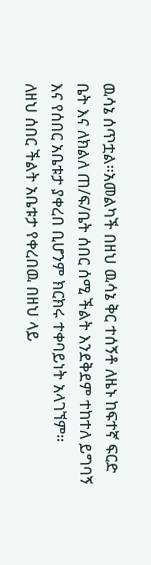ዉሳኔ ሰጥቷል።አመልካች በዘህ ዉሳኔ ቅር ተሰኝቶ ለዜኑ ከፍተኛ ፍርድ ቤት እና ለክልለ ጠ/ፍ/ቤት ሰበር ሰሚ ችልት እንደቅደም ተከተለ ይግባኝ እና የሰበር አቤቱታ ያቀረበ ቢሆንም ክርክሩ ተቀባይነት አላገኘም።
ለዘህ ሰበር ችልት አቤቱታ የቀረበዉ በዘህ ላይ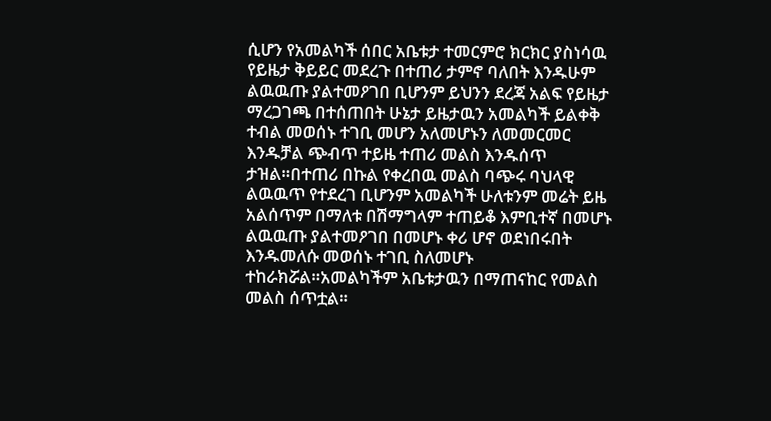ሲሆን የአመልካች ሰበር አቤቱታ ተመርምሮ ክርክር ያስነሳዉ የይዜታ ቅይይር መደረጉ በተጠሪ ታምኖ ባለበት እንዱሁም ልዉዉጡ ያልተመዖገበ ቢሆንም ይህንን ደረጃ አልፍ የይዜታ ማረጋገጫ በተሰጠበት ሁኔታ ይዜታዉን አመልካች ይልቀቅ ተብል መወሰኑ ተገቢ መሆን አለመሆኑን ለመመርመር እንዱቻል ጭብጥ ተይዜ ተጠሪ መልስ እንዱሰጥ ታዝል።በተጠሪ በኩል የቀረበዉ መልስ ባጭሩ ባህላዊ ልዉዉጥ የተደረገ ቢሆንም አመልካች ሁለቱንም መሬት ይዜ አልሰጥም በማለቱ በሽማግላም ተጠይቆ እምቢተኛ በመሆኑ ልዉዉጡ ያልተመዖገበ በመሆኑ ቀሪ ሆኖ ወደነበሩበት እንዱመለሱ መወሰኑ ተገቢ ስለመሆኑ ተከራክሯል።አመልካችም አቤቱታዉን በማጠናከር የመልስ መልስ ሰጥቷል።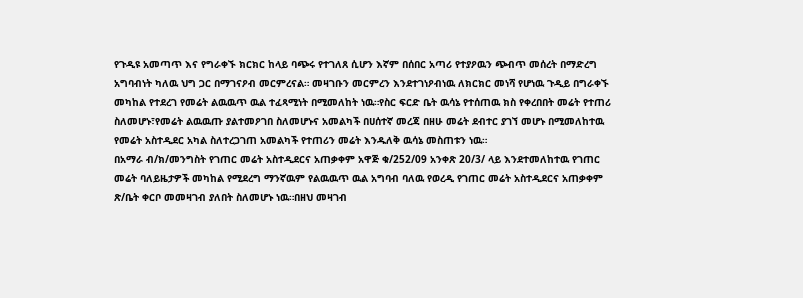የጉዲዩ አመጣጥ እና የግራቀኙ ክርክር ከላይ ባጭሩ የተገለጸ ሲሆን እኛም በሰበር አጣሪ የተያዖዉን ጭብጥ መሰረት በማድረግ አግባብነት ካለዉ ህግ ጋር በማገናዖብ መርምረናል። መዛገቡን መርምረን እንደተገነዖብነዉ ለክርክር መነሻ የሆነዉ ጉዲይ በግራቀኙ መካከል የተደረገ የመሬት ልዉዉጥ ዉል ተፈጻሚነት በሚመለከት ነዉ።የስር ፍርድ ቤት ዉሳኔ የተሰጠዉ ክስ የቀረበበት መሬት የተጠሪ ስለመሆኑ፣የመሬት ልዉዉጡ ያልተመዖገበ ስለመሆኑና አመልካች በሀሰተኛ መረጃ በዘሁ መሬት ደብተር ያገኘ መሆኑ በሚመለከተዉ የመሬት አስተዲደር አካል ስለተረጋገጠ አመልካች የተጠሪን መሬት እንዱለቅ ዉሳኔ መስጠቱን ነዉ።
በአማራ ብ/ክ/መንግስት የገጠር መሬት አስተዲደርና አጠቃቀም አዋጅ ቁ/252/09 አንቀጽ 20/3/ ላይ እንደተመለከተዉ የገጠር መሬት ባለይዜታዎች መካከል የሚደረግ ማንኛዉም የልዉዉጥ ዉል አግባብ ባለዉ የወረዲ የገጠር መሬት አስተዲደርና አጠቃቀም ጽ/ቤት ቀርቦ መመዛገብ ያለበት ስለመሆኑ ነዉ።በዘህ መዛገብ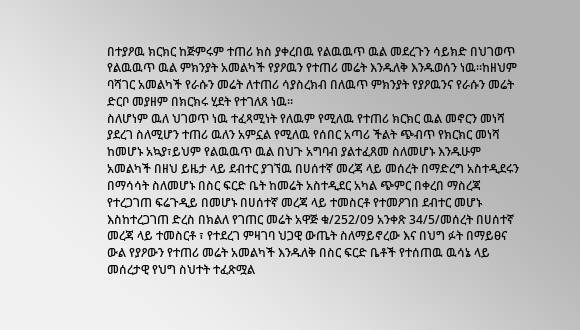በተያዖዉ ክርክር ከጅምሩም ተጠሪ ክስ ያቀረበዉ የልዉዉጥ ዉል መደረጉን ሳይክድ በህገወጥ የልዉዉጥ ዉል ምክንያት አመልካች የያዖዉን የተጠሪ መሬት እንዱለቅ እንዱወሰን ነዉ።ከዘህም ባሻገር አመልካች የራሱን መሬት ለተጠሪ ሳያስረክብ በለዉጥ ምክንያት የያዖዉንና የራሱን መሬት ድርቦ መያዘም በክርክሩ ሂደት የተገለጸ ነዉ።
ስለሆነም ዉለ ህገወጥ ነዉ ተፈጻሚነት የለዉም የሚለዉ የተጠሪ ክርክር ዉል መኖርን መነሻ ያደረገ ስለሚሆን ተጠሪ ዉለን አምኗል የሚለዉ የሰበር አጣሪ ችልት ጭብጥ የክርክር መነሻ ከመሆኑ አኳያ፣ይህም የልዉዉጥ ዉል በህጉ አግባብ ያልተፈጸመ ስለመሆኑ እንዱሁም አመልካች በዘህ ይዜታ ላይ ደብተር ያገኘዉ በሀሰተኛ መረጃ ላይ መሰረት በማድረግ አስተዲደሩን በማሳሳት ስለመሆኑ በስር ፍርድ ቤት ከመሬት አስተዲደር አካል ጭምር በቀረበ ማስረጃ የተረጋገጠ ፍሬጉዲይ በመሆኑ በሀሰተኛ መረጃ ላይ ተመስርቶ የተመዖገበ ደብተር መሆኑ እስከተረጋገጠ ድረስ በክልለ የገጠር መሬት አዋጅ ቁ/252/09 አንቀጽ 34/5/መሰረት በሀሰተኛ መረጃ ላይ ተመስርቶ ፣ የተደረገ ምዛገባ ህጋዊ ውጤት ስለማይኖረው እና በህግ ፉት በማይፀና ውል የያዖውን የተጠሪ መሬት አመልካች እንዱለቅ በስር ፍርድ ቤቶች የተሰጠዉ ዉሳኔ ላይ መሰረታዊ የህግ ስህተት ተፈጽሟል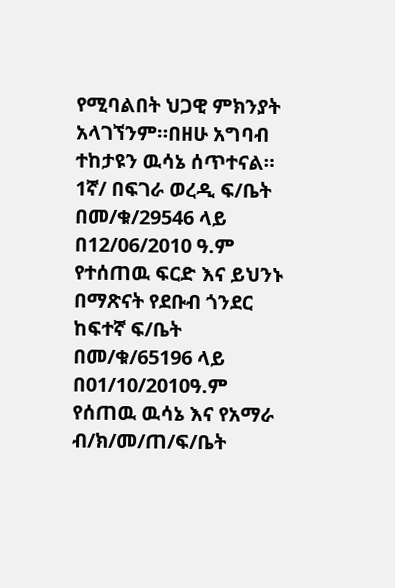የሚባልበት ህጋዊ ምክንያት አላገኘንም።በዘሁ አግባብ ተከታዩን ዉሳኔ ሰጥተናል።
1ኛ/ በፍገራ ወረዲ ፍ/ቤት በመ/ቁ/29546 ላይ በ12/06/2010 ዓ.ም የተሰጠዉ ፍርድ እና ይህንኑ በማጽናት የደቡብ ጎንደር ከፍተኛ ፍ/ቤት በመ/ቁ/65196 ላይ በ01/10/2010ዓ.ም የሰጠዉ ዉሳኔ እና የአማራ ብ/ክ/መ/ጠ/ፍ/ቤት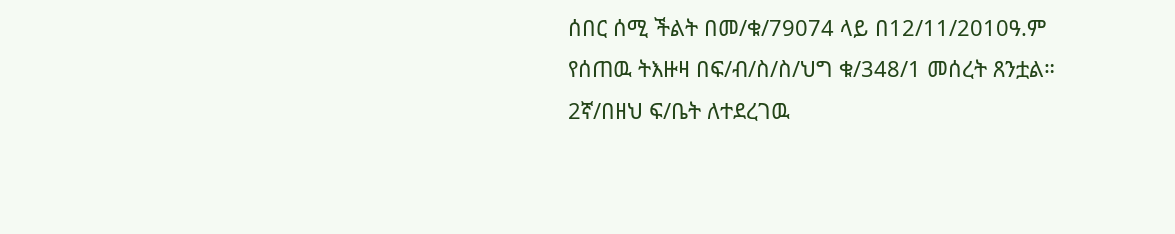ሰበር ሰሚ ችልት በመ/ቁ/79074 ላይ በ12/11/2010ዓ.ም የሰጠዉ ትእዙዛ በፍ/ብ/ስ/ስ/ህግ ቁ/348/1 መሰረት ጸንቷል።
2ኛ/በዘህ ፍ/ቤት ለተደረገዉ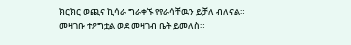ክርክር ወጪና ኪሳራ ግራቀኙ የየራሳቸዉን ይቻለ ብለናል።
መዛገቡ ተዖግቷል ወደ መዛገብ ቤት ይመለስ።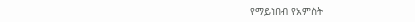የማይነበብ የአምስት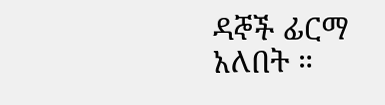ዳኞች ፊርማ አለበት ።